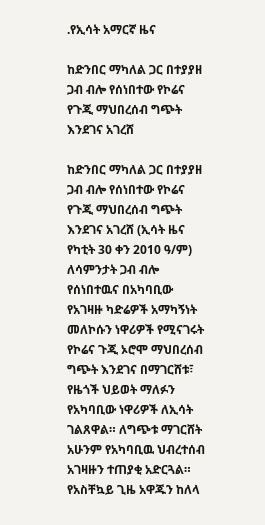.የኢሳት አማርኛ ዜና

ከድንበር ማካለል ጋር በተያያዘ ጋብ ብሎ የሰነበተው የኮሬና የጉጂ ማህበረሰብ ግጭት እንደገና አገረሸ

ከድንበር ማካለል ጋር በተያያዘ ጋብ ብሎ የሰነበተው የኮሬና የጉጂ ማህበረሰብ ግጭት እንደገና አገረሸ (ኢሳት ዜና የካቲት 30 ቀን 2010 ዓ/ም) ለሳምንታት ጋብ ብሎ የሰነበተዉና በአካባቢው የአገዛዙ ካድሬዎች አማካኝነት መለኮሱን ነዋሪዎች የሚናገሩት የኮሬና ጉጂ ኦሮሞ ማህበረሰብ ግጭት እንደገና በማገርሸቱ፣ የዜጎች ህይወት ማለፉን የአካባቢው ነዋሪዎች ለኢሳት ገልጸዋል። ለግጭቱ ማገርሸት አሁንም የአካባቢዉ ህብረተሰብ አገዛዙን ተጠያቂ አድርጓል። የአስቸኳይ ጊዜ አዋጁን ከለላ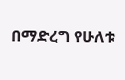በማድረግ የሁለቱ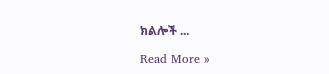ክልሎች ...

Read More »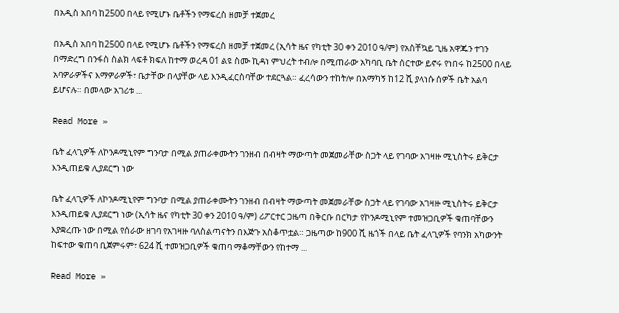በአዲስ አበባ ከ2500 በላይ የሚሆኑ ቤቶችን የማፍረስ ዘመቻ ተጀመረ

በአዲስ አበባ ከ2500 በላይ የሚሆኑ ቤቶችን የማፍረስ ዘመቻ ተጀመረ (ኢሳት ዜና የካቲት 30 ቀን 2010 ዓ/ም) የአስቸኳይ ጊዜ አዋጁን ተገን በማድረግ በንፋስ ስልክ ላፍቶ ክፍለ ከተማ ወረዳ 01 ልዩ ስሙ ኪዳነ ምህረት ተብሎ በሚጠራው አካባቢ ቤት ሰርተው ይኖሩ የነበሩ ከ2500 በላይ አባዎራዎችና እማዎራዎች፣ ቤታቸው በላያቸው ላይ እንዲፈርስባቸው ተደርጓል። ፈረሳውን ተከትሎ በአማካኝ ከ12 ሺ ያላነሱ ሰዎች ቤት አልባ ይሆናሉ። በመላው አገሪቱ ...

Read More »

ቤት ፈላጊዎች ለኮንዶሚኒየም ግንባታ በሚል ያጠራቀሙትን ገንዘብ በብዛት ማውጣት መጀመራቸው ስጋት ላይ የገባው አገዛዙ ሚኒስትሩ ይቅርታ እንዲጠይቁ ሊያደርግ ነው

ቤት ፈላጊዎች ለኮንዶሚኒየም ግንባታ በሚል ያጠራቀሙትን ገንዘብ በብዛት ማውጣት መጀመራቸው ስጋት ላይ የገባው አገዛዙ ሚኒስትሩ ይቅርታ እንዲጠይቁ ሊያደርግ ነው (ኢሳት ዜና የካቲት 30 ቀን 2010 ዓ/ም) ሪፖርተር ጋዜጣ በቅርቡ በርካታ የኮንዶሚኒየም ተመዝጋቢዎች ቁጠባቸውን እያቋረጡ ነው በሚል የሰራው ዘገባ የአገዛዙ ባለስልጣናትን በእጅጉ አስቆጥቷል። ጋዜጣው ከ900 ሺ ዜጎች በላይ ቤት ፈላጊዎች የባንክ አካውንት ከፍተው ቁጠባ ቢጀምሩም፣ 624 ሺ ተመዝጋቢዎች ቁጠባ ማቆማቸውን የከተማ ...

Read More »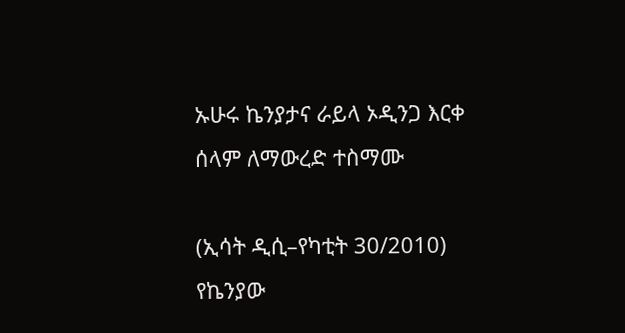ኡሁሩ ኬንያታና ራይላ ኦዲንጋ እርቀ ሰላም ለማውረድ ተስማሙ

(ኢሳት ዲሲ–የካቲት 30/2010) የኬንያው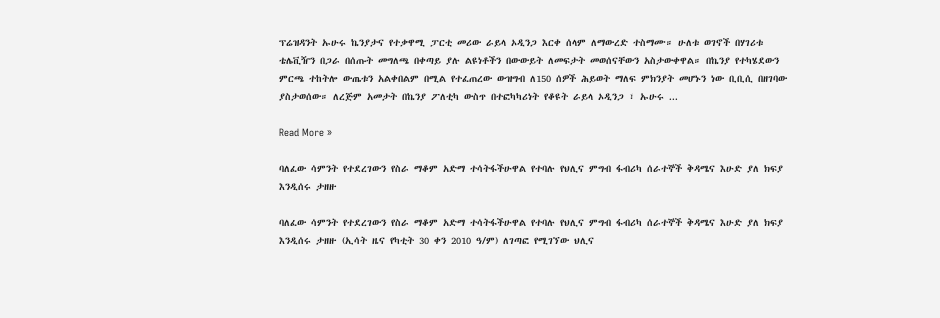ፕሬዝዳንት ኡሁሩ ኬንያታና የተቃዋሚ ፓርቲ መሪው ራይላ ኦዲንጋ እርቀ ሰላም ለማውረድ ተስማሙ። ሁለቱ ወገኖች በሃገሪቱ ቴሌቪዥን በጋራ በሰጡት መግለጫ በቀጣይ ያሉ ልዩነቶችን በውውይት ለመፍታት መወሰናቸውን አስታውቀዋል። በኬንያ የተካሄደውን ምርጫ ተከትሎ ውጤቱን አልቀበልም በሚል የተፈጠረው ውዝግብ ለ150 ሰዎች ሕይወት ማለፍ ምክንያት መሆኑን ነው ቢቢሲ በዘገባው ያስታወሰው። ለረጅም አመታት በኬንያ ፖለቲካ ውስጥ በተፎካካሪነት የቆዩት ራይላ ኦዲንጋ ፣ ኡሁሩ ...

Read More »

ባለፈው ሳምንት የተደረገውን የስራ ማቆም አድማ ተሳትፋችሁዋል የተባሉ የህሊና ምግብ ፋብሪካ ሰራተኞች ቅዳሜና እሁድ ያለ ክፍያ እንዲሰሩ ታዘዙ

ባለፈው ሳምንት የተደረገውን የስራ ማቆም አድማ ተሳትፋችሁዋል የተባሉ የህሊና ምግብ ፋብሪካ ሰራተኞች ቅዳሜና እሁድ ያለ ክፍያ እንዲሰሩ ታዘዙ (ኢሳት ዜና የካቲት 30 ቀን 2010 ዓ/ም) ለገጣፎ የሚገኘው ህሊና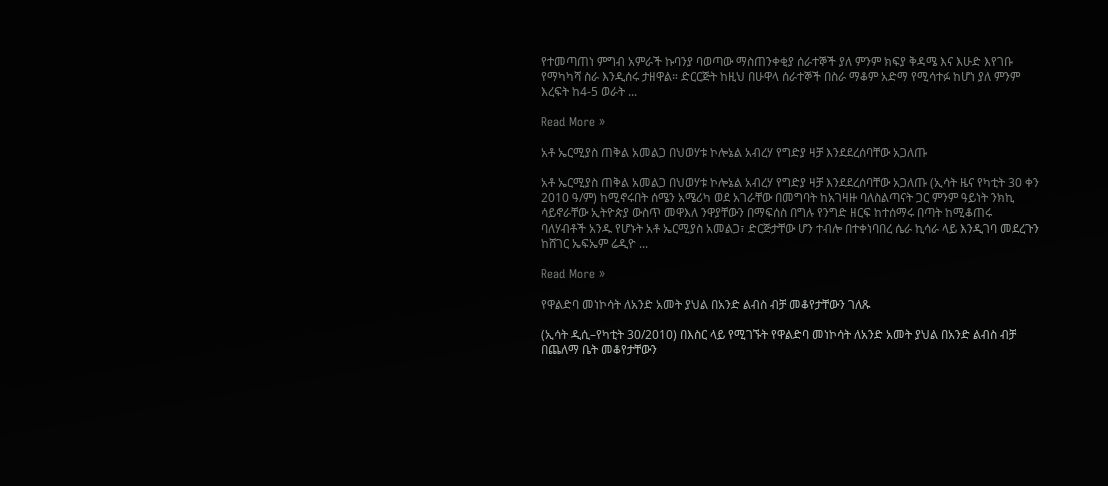የተመጣጠነ ምግብ አምራች ኩባንያ ባወጣው ማስጠንቀቂያ ሰራተኞች ያለ ምንም ክፍያ ቅዳሜ እና እሁድ እየገቡ የማካካሻ ስራ እንዲሰሩ ታዘዋል። ድርርጅት ከዚህ በሁዋላ ሰራተኞች በስራ ማቆም አድማ የሚሳተፉ ከሆነ ያለ ምንም እረፍት ከ4-5 ወራት ...

Read More »

አቶ ኤርሚያስ ጠቅል አመልጋ በህወሃቱ ኮሎኔል አብረሃ የግድያ ዛቻ እንደደረሰባቸው አጋለጡ

አቶ ኤርሚያስ ጠቅል አመልጋ በህወሃቱ ኮሎኔል አብረሃ የግድያ ዛቻ እንደደረሰባቸው አጋለጡ (ኢሳት ዜና የካቲት 30 ቀን 2010 ዓ/ም) ከሚኖሩበት ሰሜን አሜሪካ ወደ አገራቸው በመግባት ከአገዛዙ ባለስልጣናት ጋር ምንም ዓይነት ንክኪ ሳይኖራቸው ኢትዮጵያ ውስጥ መዋእለ ንዋያቸውን በማፍሰስ በግሉ የንግድ ዘርፍ ከተሰማሩ በጣት ከሚቆጠሩ ባለሃብቶች አንዱ የሆኑት አቶ ኤርሚያስ አመልጋ፣ ድርጅታቸው ሆን ተብሎ በተቀነባበረ ሴራ ኪሳራ ላይ እንዲገባ መደረጉን ከሸገር ኤፍኤም ሬዲዮ ...

Read More »

የዋልድባ መነኮሳት ለአንድ አመት ያህል በአንድ ልብስ ብቻ መቆየታቸውን ገለጹ

(ኢሳት ዲሲ–የካቲት 30/2010) በእስር ላይ የሚገኙት የዋልድባ መነኮሳት ለአንድ አመት ያህል በአንድ ልብስ ብቻ በጨለማ ቤት መቆየታቸውን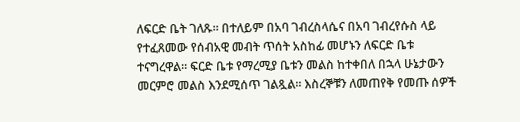ለፍርድ ቤት ገለጹ። በተለይም በአባ ገብረስላሴና በአባ ገብረየሱስ ላይ የተፈጸመው የሰብአዊ መብት ጥሰት አስከፊ መሆኑን ለፍርድ ቤቱ ተናግረዋል። ፍርድ ቤቱ የማረሚያ ቤቱን መልስ ከተቀበለ በኋላ ሁኔታውን መርምሮ መልስ እንደሚሰጥ ገልጿል። እስረኞቹን ለመጠየቅ የመጡ ሰዎች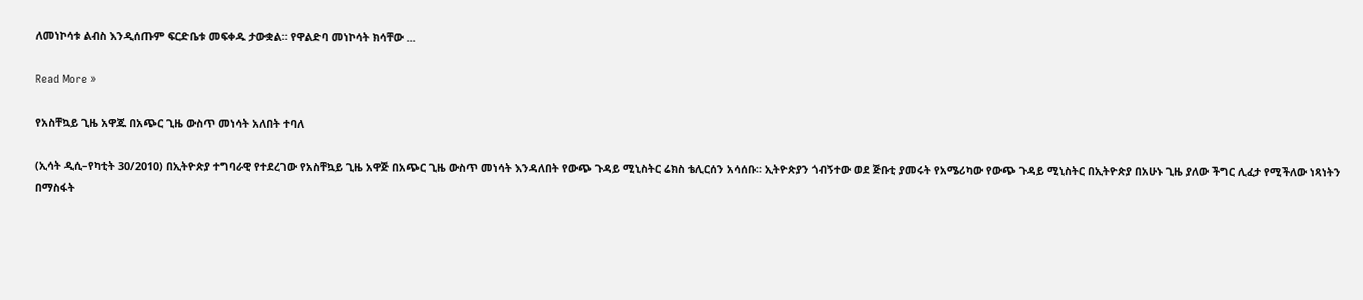ለመነኮሳቱ ልብስ እንዲሰጡም ፍርድቤቱ መፍቀዱ ታውቋል። የዋልድባ መነኮሳት ክሳቸው ...

Read More »

የአስቸኳይ ጊዜ አዋጁ በአጭር ጊዜ ውስጥ መነሳት አለበት ተባለ

(ኢሳት ዲሲ–የካቲት 30/2010) በኢትዮጵያ ተግባራዊ የተደረገው የአስቸኳይ ጊዜ አዋጅ በአጭር ጊዜ ውስጥ መነሳት እንዳለበት የውጭ ጉዳይ ሚኒስትር ሬክስ ቴሊርሰን አሳሰቡ። ኢትዮጵያን ጎብኝተው ወደ ጅቡቲ ያመሩት የአሜሪካው የውጭ ጉዳይ ሚኒስትር በኢትዮጵያ በአሁኑ ጊዜ ያለው ችግር ሊፈታ የሚችለው ነጻነትን በማስፋት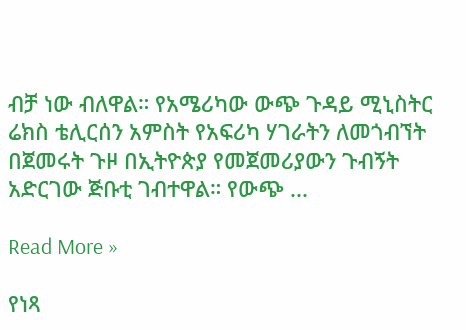ብቻ ነው ብለዋል። የአሜሪካው ውጭ ጉዳይ ሚኒስትር ሬክስ ቴሊርሰን አምስት የአፍሪካ ሃገራትን ለመጎብኘት በጀመሩት ጉዞ በኢትዮጵያ የመጀመሪያውን ጉብኝት አድርገው ጅቡቲ ገብተዋል። የውጭ ...

Read More »

የነጻ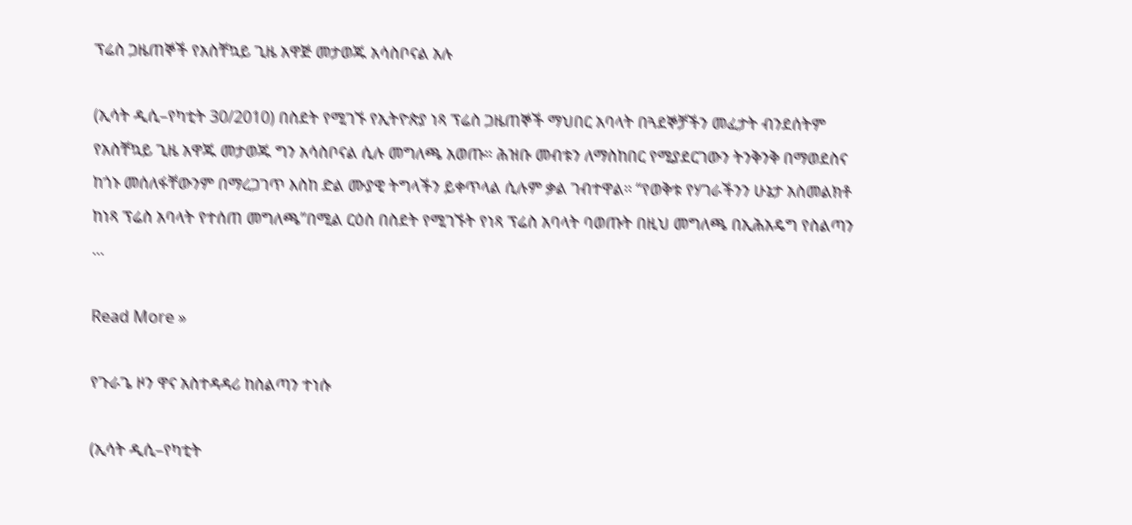ፕሬስ ጋዜጠኞች የአስቸኳይ ጊዜ አዋጅ መታወጁ አሳስቦናል አሉ

(ኢሳት ዲሲ–የካቲት 30/2010) በስደት የሚገኙ የኢትዮጵያ ነጻ ፕሬስ ጋዜጠኞች ማህበር አባላት በጓደኞቻችን መፈታት ብንደሰትም የአስቸኳይ ጊዜ አዋጁ መታወጁ ግን አሳስቦናል ሲሉ መግለጫ አወጡ። ሕዝቡ መብቱን ለማስከበር የሚያደርገውን ትንቅንቅ በማወደስና ከጎኑ መሰለፋቸውንም በማረጋገጥ እስከ ድል ሙያዊ ትግላችን ይቀጥላል ሲሉም ቃል ገብተዋል። “የወቅቱ የሃገራችንን ሁኔታ አስመልክቶ ከነጻ ፕሬስ አባላት የተሰጠ መግለጫ”በሚል ርዕስ በስደት የሚገኙት የነጻ ፕሬስ አባላት ባወጡት በዚህ መግለጫ በኢሕአዴግ የስልጣን ...

Read More »

የጉራጌ ዞን ዋና አስተዳዳሪ ከስልጣን ተነሱ

(ኢሳት ዲሲ–የካቲት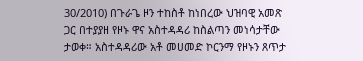30/2010) በጉራጌ ዞን ተከስቶ ከነበረው ህዝባዊ አመጽ ጋር በተያያዘ የዞኑ ዋና አስተዳዳሪ ከስልጣን መነሳታቸው ታወቀ። አስተዳዳሪው አቶ መሀመድ ኮርንማ የዞኑን ጸጥታ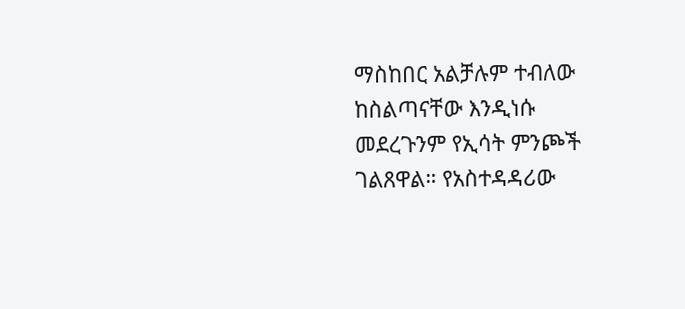ማስከበር አልቻሉም ተብለው ከስልጣናቸው እንዲነሱ መደረጉንም የኢሳት ምንጮች ገልጸዋል። የአስተዳዳሪው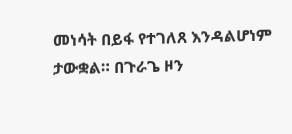መነሳት በይፋ የተገለጸ እንዳልሆነም ታውቋል። በጉራጌ ዞን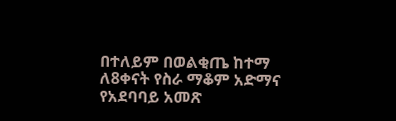በተለይም በወልቂጤ ከተማ ለ8ቀናት የስራ ማቆም አድማና የአደባባይ አመጽ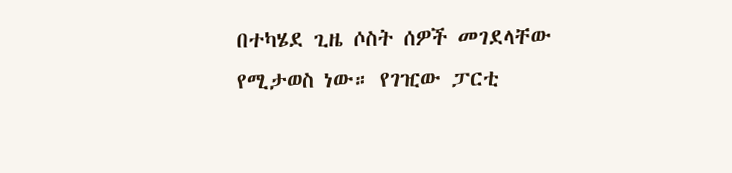በተካሄደ ጊዜ ሶስት ሰዎች መገደላቸው የሚታወስ ነው። የገዢው ፓርቲ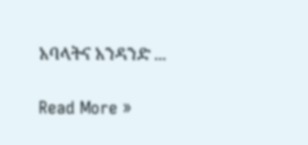አባላትና አንዳንድ ...

Read More »